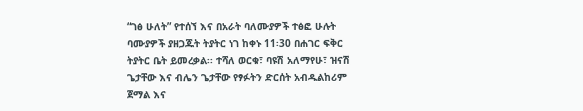“ገፅ ሁለት” የተሰኘ እና በአራት ባለሙያዎች ተፅፎ ሁሉት ባሙያዎች ያዘጋጁት ትያትር ነገ ከቀኑ 11፡30 በሐገር ፍቅር ትያትር ቤት ይመረቃል፡፡ ተሻለ ወርቁ፣ ባዩሽ አለማየሁ፣ ዝናሽ ጌታቸው እና ብሌን ጌታቸው የፃፉትን ድርሰት አብዱልከሪም ጀማል እና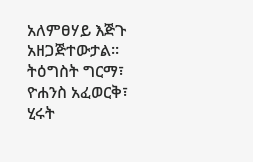አለምፀሃይ እጅጉ አዘጋጅተውታል፡፡ ትዕግስት ግርማ፣ ዮሐንስ አፈወርቅ፣ ሂሩት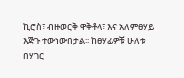ኪሮስ፣ ብዙወርቅ ዋቅቶላ፣ እና አለምፀሃይ እጅጉ ተውነውበታል፡፡ ከፀሃፊዎቹ ሁለቱ በሃገር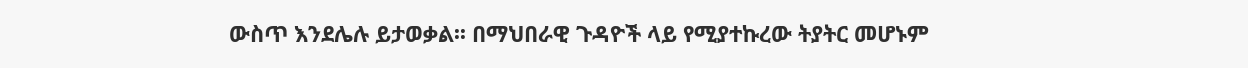ውስጥ እንደሌሉ ይታወቃል፡፡ በማህበራዊ ጉዳዮች ላይ የሚያተኩረው ትያትር መሆኑም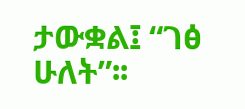ታውቋል፤ “ገፅ ሁለት”፡፡